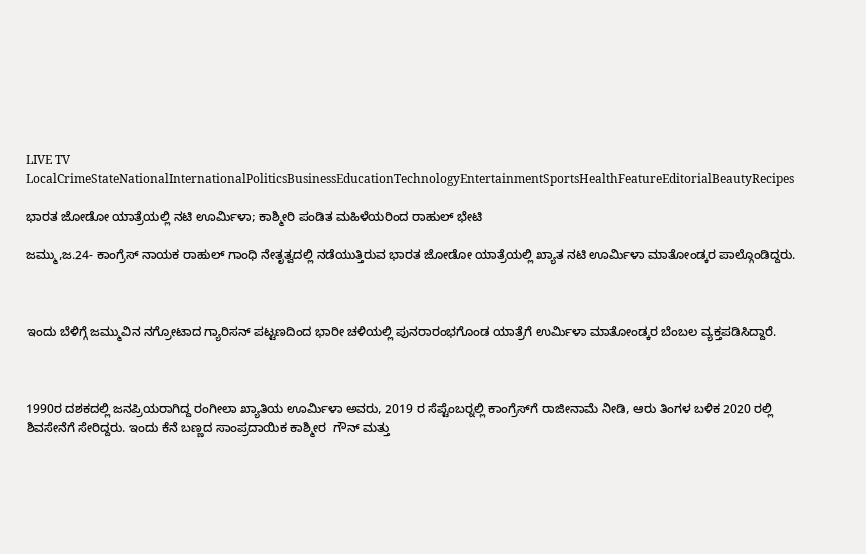LIVE TV LocalCrimeStateNationalInternationalPoliticsBusinessEducationTechnologyEntertainmentSportsHealthFeatureEditorialBeautyRecipes

ಭಾರತ ಜೋಡೋ ಯಾತ್ರೆಯಲ್ಲಿ ನಟಿ ಊರ್ಮಿಳಾ; ಕಾಶ್ಮೀರಿ ಪಂಡಿತ ಮಹಿಳೆಯರಿಂದ ರಾಹುಲ್‌ ಭೇಟಿ

ಜಮ್ಮು,ಜ.24- ಕಾಂಗ್ರೆಸ್ ನಾಯಕ ರಾಹುಲ್‍ ಗಾಂಧಿ ನೇತೃತ್ವದಲ್ಲಿ ನಡೆಯುತ್ತಿರುವ ಭಾರತ ಜೋಡೋ ಯಾತ್ರೆಯಲ್ಲಿ ಖ್ಯಾತ ನಟಿ ಊರ್ಮಿಳಾ ಮಾತೋಂಡ್ಕರ ಪಾಲ್ಗೊಂಡಿದ್ದರು.



ಇಂದು ಬೆಳಿಗ್ಗೆ ಜಮ್ಮುವಿನ ನಗ್ರೋಟಾದ ಗ್ಯಾರಿಸನ್ ಪಟ್ಟಣದಿಂದ ಭಾರೀ ಚಳಿಯಲ್ಲಿ ಪುನರಾರಂಭಗೊಂಡ ಯಾತ್ರೆಗೆ ಉರ್ಮಿಳಾ ಮಾತೋಂಡ್ಕರ ಬೆಂಬಲ ವ್ಯಕ್ತಪಡಿಸಿದ್ದಾರೆ.



1990ರ ದಶಕದಲ್ಲಿ ಜನಪ್ರಿಯರಾಗಿದ್ದ ರಂಗೀಲಾ ಖ್ಯಾತಿಯ ಊರ್ಮಿಳಾ ಅವರು, 2019 ರ ಸೆಪ್ಟೆಂಬರ್‍ನಲ್ಲಿ ಕಾಂಗ್ರೆಸ್‍ಗೆ ರಾಜೀನಾಮೆ ನೀಡಿ, ಆರು ತಿಂಗಳ ಬಳಿಕ 2020 ರಲ್ಲಿ ಶಿವಸೇನೆಗೆ ಸೇರಿದ್ದರು. ಇಂದು ಕೆನೆ ಬಣ್ಣದ ಸಾಂಪ್ರದಾಯಿಕ ಕಾಶ್ಮೀರ  ಗೌನ್ ಮತ್ತು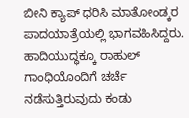ಬೀನಿ ಕ್ಯಾಪ್ ಧರಿಸಿ ಮಾತೋಂಡ್ಕರ ಪಾದಯಾತ್ರೆಯಲ್ಲಿ ಭಾಗವಹಿಸಿದ್ದರು. ಹಾದಿಯುದ್ಧಕ್ಕೂ ರಾಹುಲ್ ಗಾಂಧಿಯೊಂದಿಗೆ ಚರ್ಚೆ ನಡೆಸುತ್ತಿರುವುದು ಕಂಡು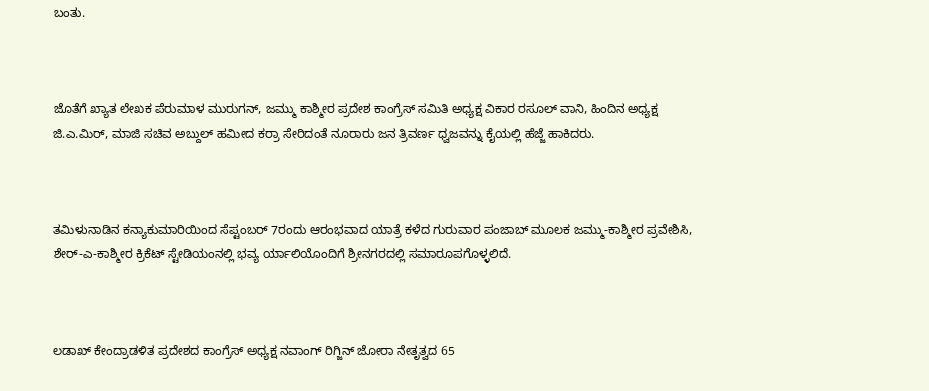ಬಂತು.



ಜೊತೆಗೆ ಖ್ಯಾತ ಲೇಖಕ ಪೆರುಮಾಳ ಮುರುಗನ್, ಜಮ್ಮು ಕಾಶ್ಮೀರ ಪ್ರದೇಶ ಕಾಂಗ್ರೆಸ್ ಸಮಿತಿ ಅಧ್ಯಕ್ಷ ವಿಕಾರ ರಸೂಲ್ ವಾನಿ, ಹಿಂದಿನ ಅಧ್ಯಕ್ಷ ಜಿ.ಎ.ಮಿರ್, ಮಾಜಿ ಸಚಿವ ಅಬ್ದುಲ್ ಹಮೀದ ಕರ್ರಾ ಸೇರಿದಂತೆ ನೂರಾರು ಜನ ತ್ರಿವರ್ಣ ಧ್ವಜವನ್ನು ಕೈಯಲ್ಲಿ ಹೆಜ್ಜೆ ಹಾಕಿದರು.



ತಮಿಳುನಾಡಿನ ಕನ್ಯಾಕುಮಾರಿಯಿಂದ ಸೆಪ್ಟಂಬರ್ 7ರಂದು ಆರಂಭವಾದ ಯಾತ್ರೆ ಕಳೆದ ಗುರುವಾರ ಪಂಜಾಬ್ ಮೂಲಕ ಜಮ್ಮು-ಕಾಶ್ಮೀರ ಪ್ರವೇಶಿಸಿ, ಶೇರ್-ಎ-ಕಾಶ್ಮೀರ ಕ್ರಿಕೆಟ್ ಸ್ಟೇಡಿಯಂನಲ್ಲಿ ಭವ್ಯ ರ್ಯಾಲಿಯೊಂದಿಗೆ ಶ್ರೀನಗರದಲ್ಲಿ ಸಮಾರೂಪಗೊಳ್ಳಲಿದೆ.



ಲಡಾಖ್ ಕೇಂದ್ರಾಡಳಿತ ಪ್ರದೇಶದ ಕಾಂಗ್ರೆಸ್ ಅಧ್ಯಕ್ಷ ನವಾಂಗ್ ರಿಗ್ಜಿನ್ ಜೋರಾ ನೇತೃತ್ವದ 65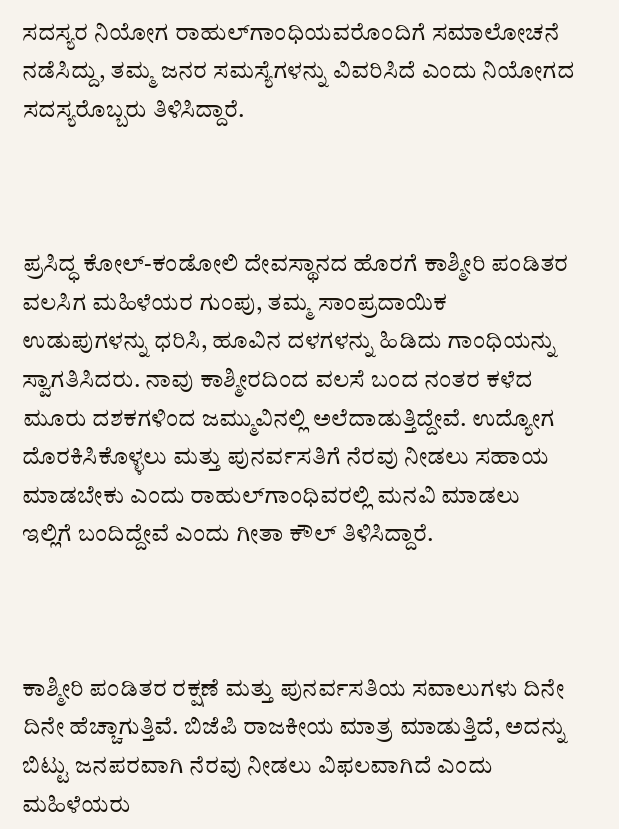ಸದಸ್ಯರ ನಿಯೋಗ ರಾಹುಲ್‍ಗಾಂಧಿಯವರೊಂದಿಗೆ ಸಮಾಲೋಚನೆ ನಡೆಸಿದ್ದು, ತಮ್ಮ ಜನರ ಸಮಸ್ಯೆಗಳನ್ನು ವಿವರಿಸಿದೆ ಎಂದು ನಿಯೋಗದ ಸದಸ್ಯರೊಬ್ಬರು ತಿಳಿಸಿದ್ದಾರೆ.



ಪ್ರಸಿದ್ಧ ಕೋಲ್-ಕಂಡೋಲಿ ದೇವಸ್ಥಾನದ ಹೊರಗೆ ಕಾಶ್ಮೀರಿ ಪಂಡಿತರ ವಲಸಿಗ ಮಹಿಳೆಯರ ಗುಂಪು, ತಮ್ಮ ಸಾಂಪ್ರದಾಯಿಕ ಉಡುಪುಗಳನ್ನು ಧರಿಸಿ, ಹೂವಿನ ದಳಗಳನ್ನು ಹಿಡಿದು ಗಾಂಧಿಯನ್ನು ಸ್ವಾಗತಿಸಿದರು. ನಾವು ಕಾಶ್ಮೀರದಿಂದ ವಲಸೆ ಬಂದ ನಂತರ ಕಳೆದ ಮೂರು ದಶಕಗಳಿಂದ ಜಮ್ಮುವಿನಲ್ಲಿ ಅಲೆದಾಡುತ್ತಿದ್ದೇವೆ. ಉದ್ಯೋಗ ದೊರಕಿಸಿಕೊಳ್ಳಲು ಮತ್ತು ಪುನರ್ವಸತಿಗೆ ನೆರವು ನೀಡಲು ಸಹಾಯ ಮಾಡಬೇಕು ಎಂದು ರಾಹುಲ್‍ಗಾಂಧಿವರಲ್ಲಿ ಮನವಿ ಮಾಡಲು ಇಲ್ಲಿಗೆ ಬಂದಿದ್ದೇವೆ ಎಂದು ಗೀತಾ ಕೌಲ್ ತಿಳಿಸಿದ್ದಾರೆ.



ಕಾಶ್ಮೀರಿ ಪಂಡಿತರ ರಕ್ಷಣೆ ಮತ್ತು ಪುನರ್ವಸತಿಯ ಸವಾಲುಗಳು ದಿನೇ ದಿನೇ ಹೆಚ್ಚಾಗುತ್ತಿವೆ. ಬಿಜೆಪಿ ರಾಜಕೀಯ ಮಾತ್ರ ಮಾಡುತ್ತಿದೆ, ಅದನ್ನು ಬಿಟ್ಟು ಜನಪರವಾಗಿ ನೆರವು ನೀಡಲು ವಿಫಲವಾಗಿದೆ ಎಂದು ಮಹಿಳೆಯರು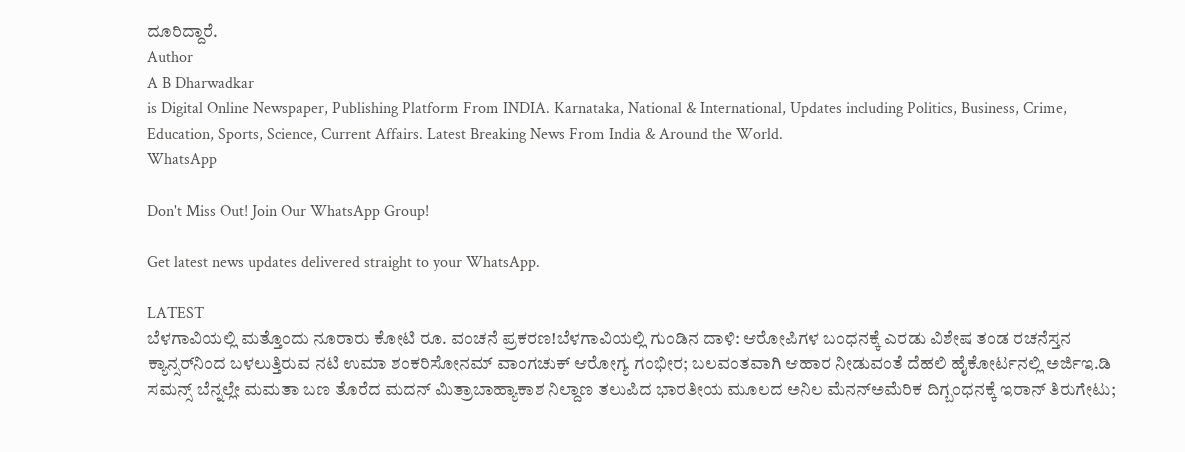ದೂರಿದ್ದಾರೆ.
Author
A B Dharwadkar
is Digital Online Newspaper, Publishing Platform From INDIA. Karnataka, National & International, Updates including Politics, Business, Crime, Education, Sports, Science, Current Affairs. Latest Breaking News From India & Around the World.
WhatsApp

Don't Miss Out! Join Our WhatsApp Group!

Get latest news updates delivered straight to your WhatsApp.

LATEST
ಬೆಳಗಾವಿಯಲ್ಲಿ ಮತ್ತೊಂದು ನೂರಾರು ಕೋಟಿ ರೂ. ವಂಚನೆ ಪ್ರಕರಣ!ಬೆಳಗಾವಿಯಲ್ಲಿ ಗುಂಡಿನ ದಾಳಿ: ಆರೋಪಿಗಳ ಬಂಧನಕ್ಕೆ ಎರಡು ವಿಶೇಷ ತಂಡ ರಚನೆಸ್ತನ ಕ್ಯಾನ್ಸರ್‌ನಿಂದ ಬಳಲುತ್ತಿರುವ ನಟಿ ಉಮಾ ಶಂಕರಿಸೋನಮ್ ವಾಂಗಚುಕ್ ಆರೋಗ್ಯ ಗಂಭೀರ; ಬಲವಂತವಾಗಿ ಆಹಾರ ನೀಡುವಂತೆ ದೆಹಲಿ ಹೈಕೋರ್ಟನಲ್ಲಿ ಅರ್ಜಿಇ.ಡಿ ಸಮನ್ಸ್ ಬೆನ್ನಲ್ಲೇ ಮಮತಾ ಬಣ ತೊರೆದ ಮದನ್ ಮಿತ್ರಾಬಾಹ್ಯಾಕಾಶ ನಿಲ್ದಾಣ ತಲುಪಿದ ಭಾರತೀಯ ಮೂಲದ ಅನಿಲ ಮೆನನ್ಅಮೆರಿಕ ದಿಗ್ಬಂಧನಕ್ಕೆ ಇರಾನ್ ತಿರುಗೇಟು;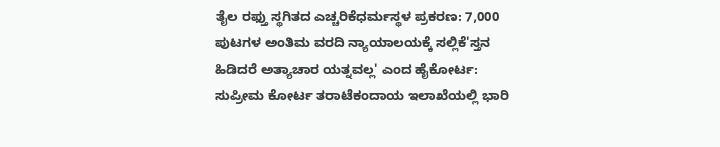ತೈಲ ರಫ್ತು ಸ್ಥಗಿತದ ಎಚ್ಚರಿಕೆಧರ್ಮಸ್ಥಳ ಪ್ರಕರಣ: 7,000 ಪುಟಗಳ ಅಂತಿಮ ವರದಿ ನ್ಯಾಯಾಲಯಕ್ಕೆ ಸಲ್ಲಿಕೆ'ಸ್ತನ ಹಿಡಿದರೆ ಅತ್ಯಾಚಾರ ಯತ್ನವಲ್ಲ' ಎಂದ ಹೈಕೋರ್ಟ: ಸುಪ್ರೀಮ ಕೋರ್ಟ ತರಾಟೆಕಂದಾಯ ಇಲಾಖೆಯಲ್ಲಿ ಭಾರಿ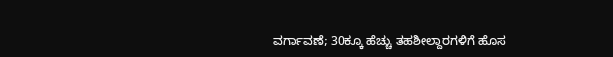ವರ್ಗಾವಣೆ; 30ಕ್ಕೂ ಹೆಚ್ಚು ತಹಶೀಲ್ದಾರಗಳಿಗೆ ಹೊಸ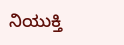ನಿಯುಕ್ತಿ